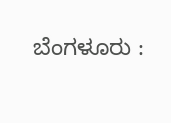ಬೆಂಗಳೂರು :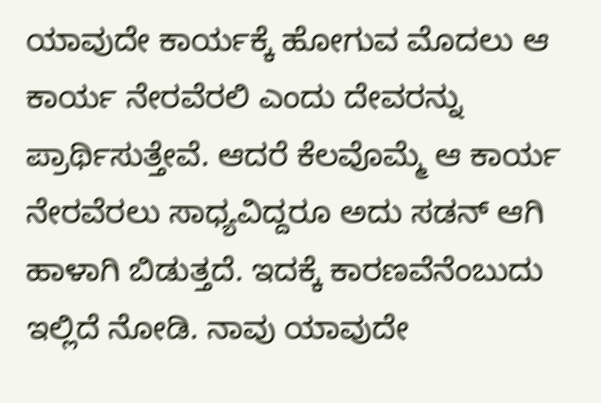ಯಾವುದೇ ಕಾರ್ಯಕ್ಕೆ ಹೋಗುವ ಮೊದಲು ಆ ಕಾರ್ಯ ನೇರವೆರಲಿ ಎಂದು ದೇವರನ್ನು ಪ್ರಾರ್ಥಿಸುತ್ತೇವೆ. ಆದರೆ ಕೆಲವೊಮ್ಮೆ ಆ ಕಾರ್ಯ ನೇರವೆರಲು ಸಾಧ್ಯವಿದ್ದರೂ ಅದು ಸಡನ್ ಆಗಿ ಹಾಳಾಗಿ ಬಿಡುತ್ತದೆ. ಇದಕ್ಕೆ ಕಾರಣವೆನೆಂಬುದು ಇಲ್ಲಿದೆ ನೋಡಿ. ನಾವು ಯಾವುದೇ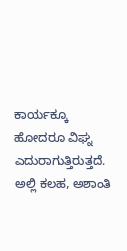ಕಾರ್ಯಕ್ಕೂ ಹೋದರೂ ವಿಘ್ನ ಎದುರಾಗುತ್ತಿರುತ್ತದೆ. ಅಲ್ಲಿ ಕಲಹ, ಅಶಾಂತಿ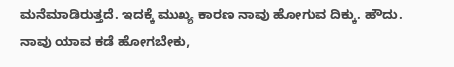ಮನೆಮಾಡಿರುತ್ತದೆ. ಇದಕ್ಕೆ ಮುಖ್ಯ ಕಾರಣ ನಾವು ಹೋಗುವ ದಿಕ್ಕು. ಹೌದು. ನಾವು ಯಾವ ಕಡೆ ಹೋಗಬೇಕು,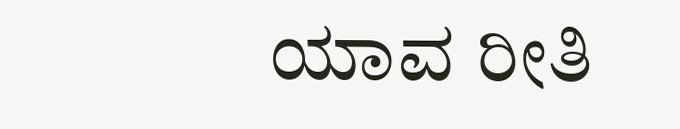ಯಾವ ರೀತಿ